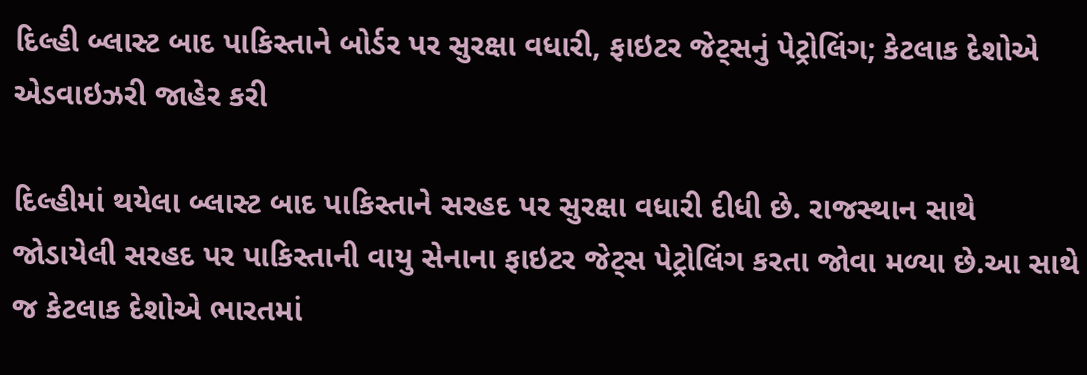દિલ્હી બ્લાસ્ટ બાદ પાકિસ્તાને બોર્ડર પર સુરક્ષા વધારી, ફાઇટર જેટ્સનું પેટ્રોલિંગ; કેટલાક દેશોએ એડવાઇઝરી જાહેર કરી

દિલ્હીમાં થયેલા બ્લાસ્ટ બાદ પાકિસ્તાને સરહદ પર સુરક્ષા વધારી દીધી છે. રાજસ્થાન સાથે જોડાયેલી સરહદ પર પાકિસ્તાની વાયુ સેનાના ફાઇટર જેટ્સ પેટ્રોલિંગ કરતા જોવા મળ્યા છે.આ સાથે જ કેટલાક દેશોએ ભારતમાં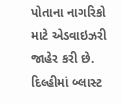પોતાના નાગરિકો માટે એડવાઇઝરી જાહેર કરી છે.
દિલ્હીમાં બ્લાસ્ટ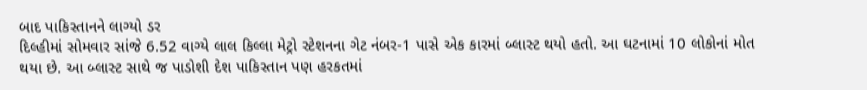બાદ પાકિસ્તાનને લાગ્યો ડર
દિલ્હીમાં સોમવાર સાંજે 6.52 વાગ્યે લાલ કિલ્લા મેટ્રો સ્ટેશનના ગેટ નંબર-1 પાસે એક કારમાં બ્લાસ્ટ થયો હતો. આ ઘટનામાં 10 લોકોનાં મોત થયા છે. આ બ્લાસ્ટ સાથે જ પાડોશી દેશ પાકિસ્તાન પણ હરકતમાં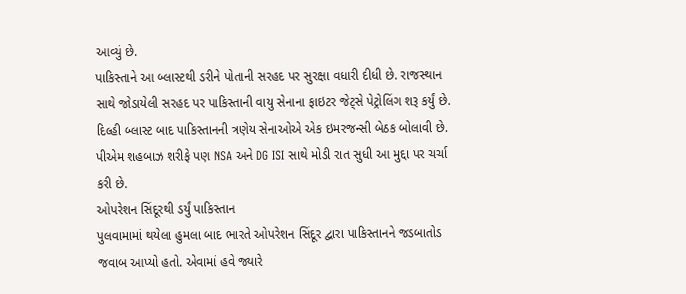આવ્યું છે.
પાકિસ્તાને આ બ્લાસ્ટથી ડરીને પોતાની સરહદ પર સુરક્ષા વધારી દીધી છે. રાજસ્થાન સાથે જોડાયેલી સરહદ પર પાકિસ્તાની વાયુ સેનાના ફાઇટર જેટ્સે પેટ્રોલિંગ શરૂ કર્યું છે. દિલ્હી બ્લાસ્ટ બાદ પાકિસ્તાનની ત્રણેય સેનાઓએ એક ઇમરજન્સી બેઠક બોલાવી છે. પીએમ શહબાઝ શરીફે પણ NSA અને DG ISI સાથે મોડી રાત સુધી આ મુદ્દા પર ચર્ચા કરી છે.
ઓપરેશન સિંદૂરથી ડર્યું પાકિસ્તાન
પુલવામામાં થયેલા હુમલા બાદ ભારતે ઓપરેશન સિંદૂર દ્વારા પાકિસ્તાનને જડબાતોડ જવાબ આપ્યો હતો. એવામાં હવે જ્યારે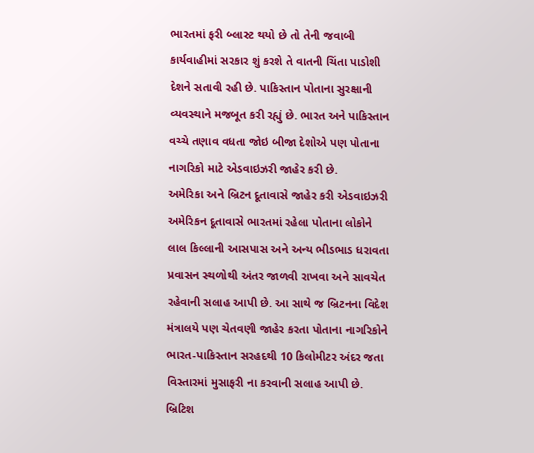ભારતમાં ફરી બ્લાસ્ટ થયો છે તો તેની જવાબી કાર્યવાહીમાં સરકાર શું કરશે તે વાતની ચિંતા પાડોશી દેશને સતાવી રહી છે. પાકિસ્તાન પોતાના સુરક્ષાની વ્યવસ્થાને મજબૂત કરી રહ્યું છે. ભારત અને પાકિસ્તાન વચ્ચે તણાવ વધતા જોઇ બીજા દેશોએ પણ પોતાના નાગરિકો માટે એડવાઇઝરી જાહેર કરી છે.
અમેરિકા અને બ્રિટન દૂતાવાસે જાહેર કરી એડવાઇઝરી
અમેરિકન દૂતાવાસે ભારતમાં રહેલા પોતાના લોકોને લાલ કિલ્લાની આસપાસ અને અન્ય ભીડભાડ ધરાવતા પ્રવાસન સ્થળોથી અંતર જાળવી રાખવા અને સાવચેત રહેવાની સલાહ આપી છે. આ સાથે જ બ્રિટનના વિદેશ મંત્રાલયે પણ ચેતવણી જાહેર કરતા પોતાના નાગરિકોને ભારત-પાકિસ્તાન સરહદથી 10 કિલોમીટર અંદર જતા વિસ્તારમાં મુસાફરી ના કરવાની સલાહ આપી છે. બ્રિટિશ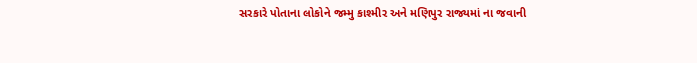સરકારે પોતાના લોકોને જમ્મુ કાશ્મીર અને મણિપુર રાજ્યમાં ના જવાની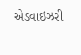એડવાઇઝરી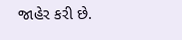જાહેર કરી છે.